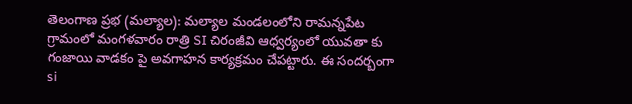తెలంగాణ ప్రభ (మల్యాల): మల్యాల మండలంలోని రామన్నపేట గ్రామంలో మంగళవారం రాత్రి SI చిరంజీవి ఆధ్వర్యంలో యువతా కు గంజాయి వాడకం పై అవగాహన కార్యక్రమం చేపట్టారు. ఈ సందర్బంగా si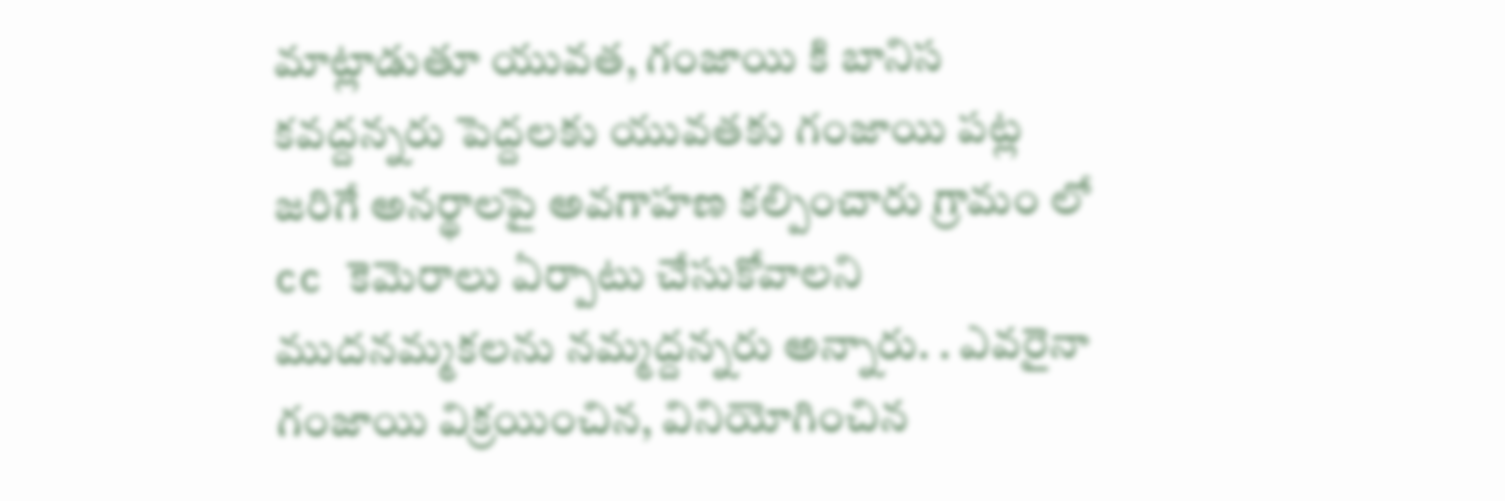మాట్లాడుతూ యువత, గంజాయి కి బానిస కవద్దన్నరు పెద్దలకు యువతకు గంజాయి పట్ల జరిగే అనర్థాలపై అవగాహణ కల్పించారు గ్రామం లో cc కెమెరాలు ఏర్పాటు చేసుకోవాలని ముదనమ్మకలను నమ్మద్దన్నరు అన్నారు. . ఎవరైనా గంజాయి విక్రయించిన, వినియోగించిన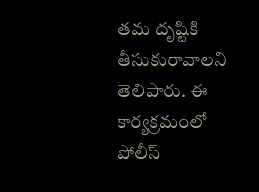తమ దృష్టికి తీసుకురావాలని తెలిపారు. ఈ కార్యక్రమంలో పోలీస్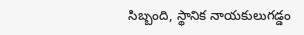సిబ్బంది, స్థానిక నాయకులుగడ్డం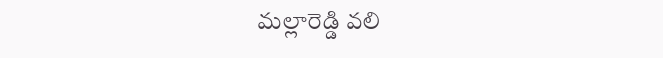మల్లారెడ్డి వలి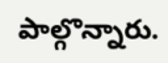పాల్గొన్నారు.